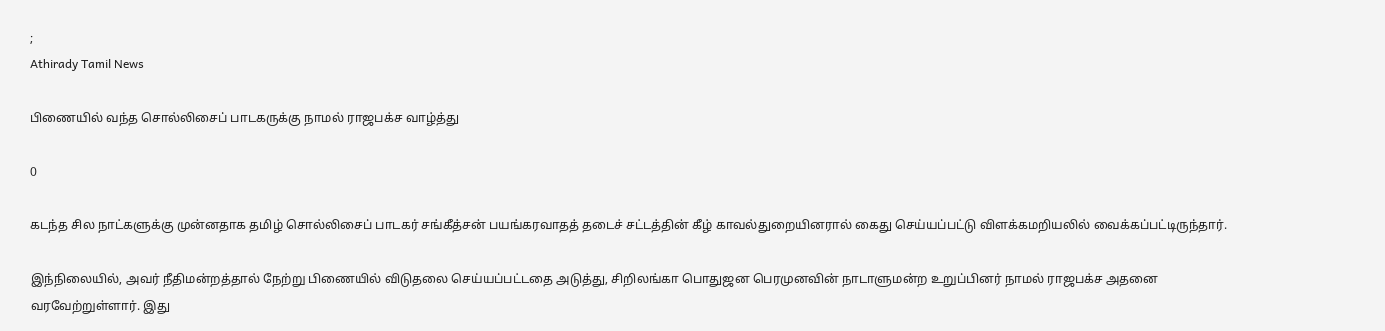;
Athirady Tamil News

பிணையில் வந்த சொல்லிசைப் பாடகருக்கு நாமல் ராஜபக்ச வாழ்த்து

0

கடந்த சில நாட்களுக்கு முன்னதாக தமிழ் சொல்லிசைப் பாடகர் சங்கீத்சன் பயங்கரவாதத் தடைச் சட்டத்தின் கீழ் காவல்துறையினரால் கைது செய்யப்பட்டு விளக்கமறியலில் வைக்கப்பட்டிருந்தார்.

இந்நிலையில், அவர் நீதிமன்றத்தால் நேற்று பிணையில் விடுதலை செய்யப்பட்டதை அடுத்து, சிறிலங்கா பொதுஜன பெரமுனவின் நாடாளுமன்ற உறுப்பினர் நாமல் ராஜபக்ச அதனை வரவேற்றுள்ளார். இது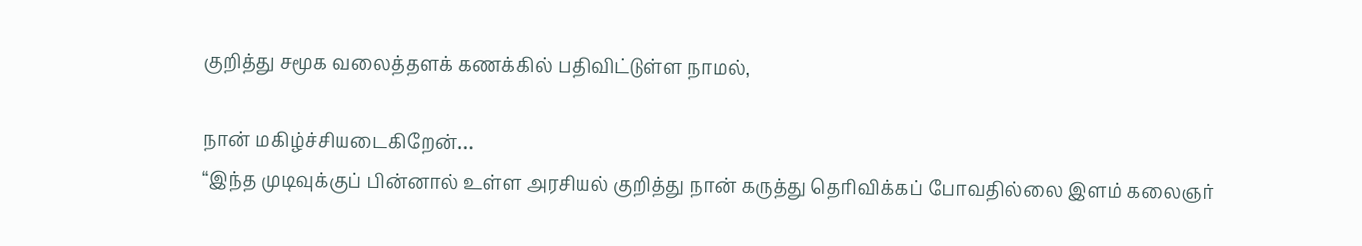குறித்து சமூக வலைத்தளக் கணக்கில் பதிவிட்டுள்ள நாமல்,

நான் மகிழ்ச்சியடைகிறேன்…
“இந்த முடிவுக்குப் பின்னால் உள்ள அரசியல் குறித்து நான் கருத்து தெரிவிக்கப் போவதில்லை இளம் கலைஞர்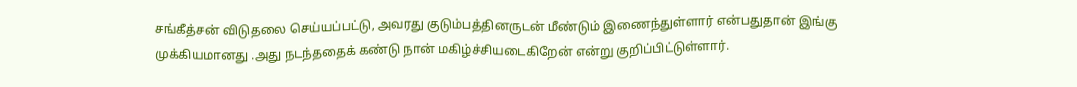சங்கீத்சன் விடுதலை செய்யப்பட்டு, அவரது குடும்பத்தினருடன் மீண்டும் இணைந்துள்ளார் என்பதுதான் இங்கு முக்கியமானது .அது நடந்ததைக் கண்டு நான் மகிழ்ச்சியடைகிறேன் என்று குறிப்பிட்டுள்ளார்.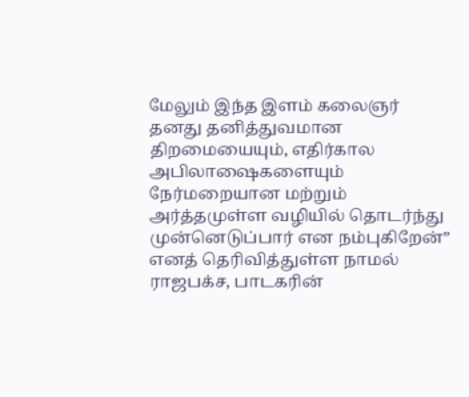மேலும் இந்த இளம் கலைஞர் தனது தனித்துவமான திறமையையும், எதிர்கால அபிலாஷைகளையும் நேர்மறையான மற்றும் அர்த்தமுள்ள வழியில் தொடர்ந்து முன்னெடுப்பார் என நம்புகிறேன்” எனத் தெரிவித்துள்ள நாமல் ராஜபக்ச, பாடகரின்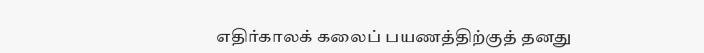எதிர்காலக் கலைப் பயணத்திற்குத் தனது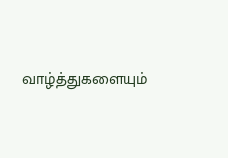வாழ்த்துகளையும்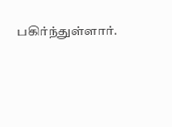பகிர்ந்துள்ளார்.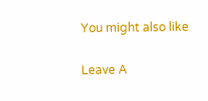You might also like

Leave A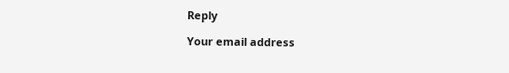Reply

Your email address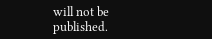will not be published.